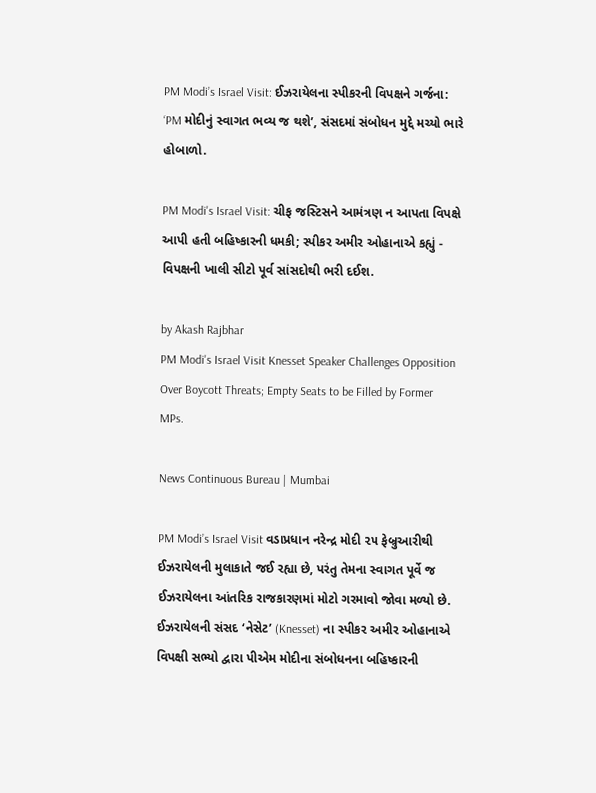PM Modi’s Israel Visit: ઈઝરાયેલના સ્પીકરની વિપક્ષને ગર્જના: ‘PM મોદીનું સ્વાગત ભવ્ય જ થશે’, સંસદમાં સંબોધન મુદ્દે મચ્યો ભારે હોબાળો.

PM Modi's Israel Visit: ચીફ જસ્ટિસને આમંત્રણ ન આપતા વિપક્ષે આપી હતી બહિષ્કારની ધમકી; સ્પીકર અમીર ઓહાનાએ કહ્યું - વિપક્ષની ખાલી સીટો પૂર્વ સાંસદોથી ભરી દઈશ.

by Akash Rajbhar
PM Modi's Israel Visit Knesset Speaker Challenges Opposition Over Boycott Threats; Empty Seats to be Filled by Former MPs.

News Continuous Bureau | Mumbai

PM Modi’s Israel Visit વડાપ્રધાન નરેન્દ્ર મોદી ૨૫ ફેબ્રુઆરીથી ઈઝરાયેલની મુલાકાતે જઈ રહ્યા છે, પરંતુ તેમના સ્વાગત પૂર્વે જ ઈઝરાયેલના આંતરિક રાજકારણમાં મોટો ગરમાવો જોવા મળ્યો છે. ઈઝરાયેલની સંસદ ‘નેસેટ’ (Knesset) ના સ્પીકર અમીર ઓહાનાએ વિપક્ષી સભ્યો દ્વારા પીએમ મોદીના સંબોધનના બહિષ્કારની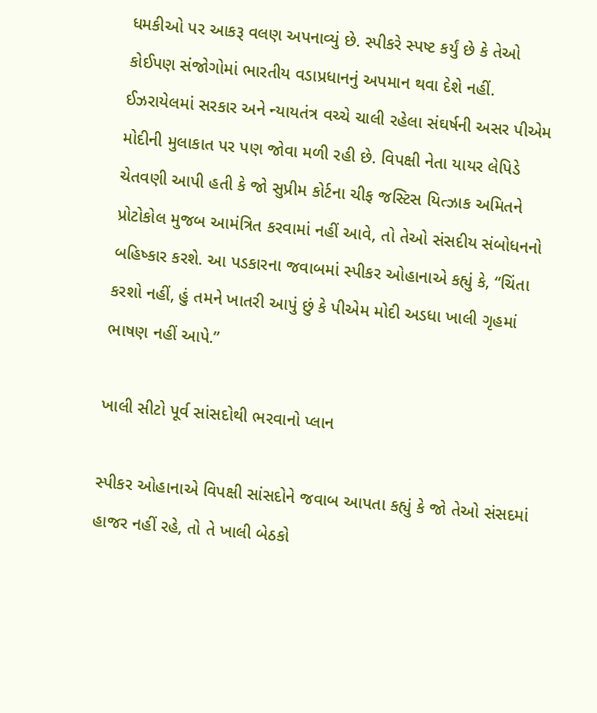ધમકીઓ પર આકરૂ વલણ અપનાવ્યું છે. સ્પીકરે સ્પષ્ટ કર્યું છે કે તેઓ કોઈપણ સંજોગોમાં ભારતીય વડાપ્રધાનનું અપમાન થવા દેશે નહીં. ઈઝરાયેલમાં સરકાર અને ન્યાયતંત્ર વચ્ચે ચાલી રહેલા સંઘર્ષની અસર પીએમ મોદીની મુલાકાત પર પણ જોવા મળી રહી છે. વિપક્ષી નેતા યાયર લેપિડે ચેતવણી આપી હતી કે જો સુપ્રીમ કોર્ટના ચીફ જસ્ટિસ યિત્ઝાક અમિતને પ્રોટોકોલ મુજબ આમંત્રિત કરવામાં નહીં આવે, તો તેઓ સંસદીય સંબોધનનો બહિષ્કાર કરશે. આ પડકારના જવાબમાં સ્પીકર ઓહાનાએ કહ્યું કે, “ચિંતા કરશો નહીં, હું તમને ખાતરી આપું છું કે પીએમ મોદી અડધા ખાલી ગૃહમાં ભાષણ નહીં આપે.”

ખાલી સીટો પૂર્વ સાંસદોથી ભરવાનો પ્લાન

સ્પીકર ઓહાનાએ વિપક્ષી સાંસદોને જવાબ આપતા કહ્યું કે જો તેઓ સંસદમાં હાજર નહીં રહે, તો તે ખાલી બેઠકો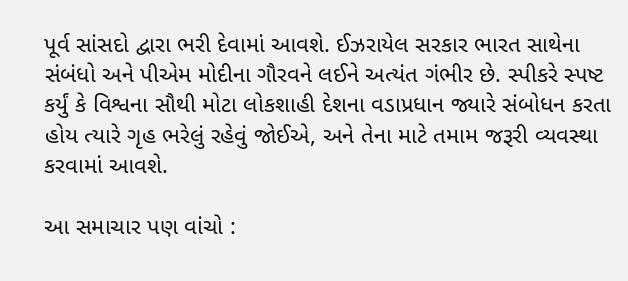પૂર્વ સાંસદો દ્વારા ભરી દેવામાં આવશે. ઈઝરાયેલ સરકાર ભારત સાથેના સંબંધો અને પીએમ મોદીના ગૌરવને લઈને અત્યંત ગંભીર છે. સ્પીકરે સ્પષ્ટ કર્યું કે વિશ્વના સૌથી મોટા લોકશાહી દેશના વડાપ્રધાન જ્યારે સંબોધન કરતા હોય ત્યારે ગૃહ ભરેલું રહેવું જોઈએ, અને તેના માટે તમામ જરૂરી વ્યવસ્થા કરવામાં આવશે.

આ સમાચાર પણ વાંચો :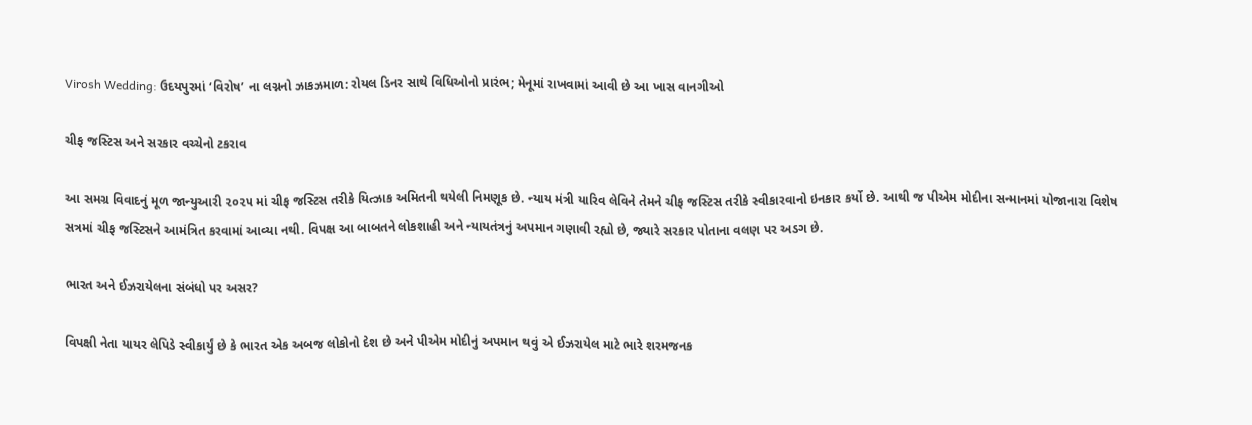Virosh Wedding: ઉદયપુરમાં ‘વિરોષ’ ના લગ્નનો ઝાકઝમાળ: રોયલ ડિનર સાથે વિધિઓનો પ્રારંભ; મેનૂમાં રાખવામાં આવી છે આ ખાસ વાનગીઓ

ચીફ જસ્ટિસ અને સરકાર વચ્ચેનો ટકરાવ

આ સમગ્ર વિવાદનું મૂળ જાન્યુઆરી ૨૦૨૫ માં ચીફ જસ્ટિસ તરીકે યિત્ઝાક અમિતની થયેલી નિમણૂક છે. ન્યાય મંત્રી યારિવ લેવિને તેમને ચીફ જસ્ટિસ તરીકે સ્વીકારવાનો ઇનકાર કર્યો છે. આથી જ પીએમ મોદીના સન્માનમાં યોજાનારા વિશેષ સત્રમાં ચીફ જસ્ટિસને આમંત્રિત કરવામાં આવ્યા નથી. વિપક્ષ આ બાબતને લોકશાહી અને ન્યાયતંત્રનું અપમાન ગણાવી રહ્યો છે, જ્યારે સરકાર પોતાના વલણ પર અડગ છે.

ભારત અને ઈઝરાયેલના સંબંધો પર અસર?

વિપક્ષી નેતા યાયર લેપિડે સ્વીકાર્યું છે કે ભારત એક અબજ લોકોનો દેશ છે અને પીએમ મોદીનું અપમાન થવું એ ઈઝરાયેલ માટે ભારે શરમજનક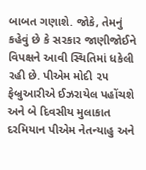બાબત ગણાશે. જોકે, તેમનું કહેવું છે કે સરકાર જાણીજોઈને વિપક્ષને આવી સ્થિતિમાં ધકેલી રહી છે. પીએમ મોદી ૨૫ ફેબ્રુઆરીએ ઈઝરાયેલ પહોંચશે અને બે દિવસીય મુલાકાત દરમિયાન પીએમ નેતન્યાહુ અને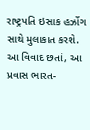રાષ્ટ્રપતિ ઇસાક હર્ઝોગ સાથે મુલાકાત કરશે. આ વિવાદ છતાં, આ પ્રવાસ ભારત-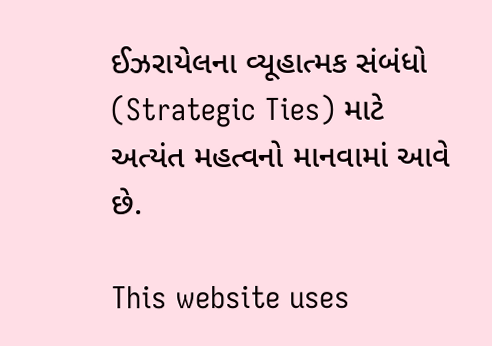ઈઝરાયેલના વ્યૂહાત્મક સંબંધો (Strategic Ties) માટે અત્યંત મહત્વનો માનવામાં આવે છે.

This website uses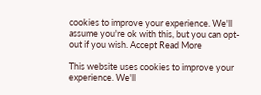cookies to improve your experience. We'll assume you're ok with this, but you can opt-out if you wish. Accept Read More

This website uses cookies to improve your experience. We'll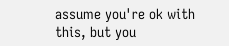assume you're ok with this, but you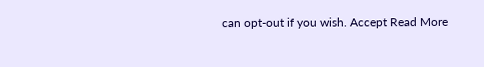can opt-out if you wish. Accept Read More